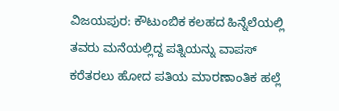ವಿಜಯಪುರ: ಕೌಟುಂಬಿಕ ಕಲಹದ ಹಿನ್ನೆಲೆಯಲ್ಲಿ ತವರು ಮನೆಯಲ್ಲಿದ್ದ ಪತ್ನಿಯನ್ನು ವಾಪಸ್ ಕರೆತರಲು ಹೋದ ಪತಿಯ ಮಾರಣಾಂತಿಕ ಹಲ್ಲೆ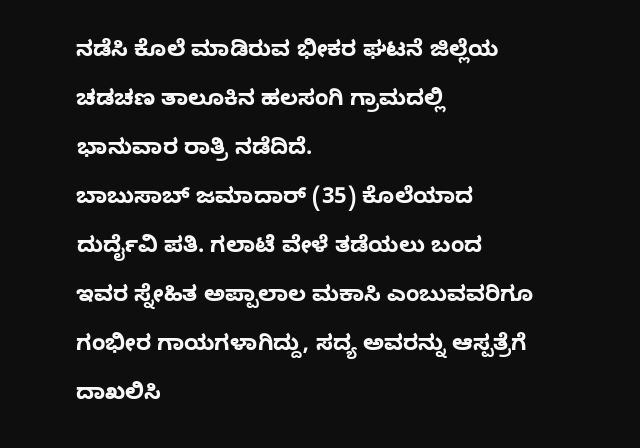ನಡೆಸಿ ಕೊಲೆ ಮಾಡಿರುವ ಭೀಕರ ಘಟನೆ ಜಿಲ್ಲೆಯ ಚಡಚಣ ತಾಲೂಕಿನ ಹಲಸಂಗಿ ಗ್ರಾಮದಲ್ಲಿ ಭಾನುವಾರ ರಾತ್ರಿ ನಡೆದಿದೆ.
ಬಾಬುಸಾಬ್ ಜಮಾದಾರ್ (35) ಕೊಲೆಯಾದ ದುರ್ದೈವಿ ಪತಿ. ಗಲಾಟೆ ವೇಳೆ ತಡೆಯಲು ಬಂದ ಇವರ ಸ್ನೇಹಿತ ಅಪ್ಪಾಲಾಲ ಮಕಾಸಿ ಎಂಬುವವರಿಗೂ ಗಂಭೀರ ಗಾಯಗಳಾಗಿದ್ದು, ಸದ್ಯ ಅವರನ್ನು ಆಸ್ಪತ್ರೆಗೆ ದಾಖಲಿಸಿ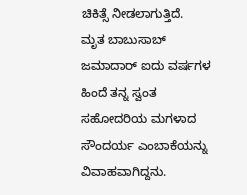ಚಿಕಿತ್ಸೆ ನೀಡಲಾಗುತ್ತಿದೆ.
ಮೃತ ಬಾಬುಸಾಬ್ ಜಮಾದಾರ್ ಐದು ವರ್ಷಗಳ ಹಿಂದೆ ತನ್ನ ಸ್ವಂತ ಸಹೋದರಿಯ ಮಗಳಾದ ಸೌಂದರ್ಯ ಎಂಬಾಕೆಯನ್ನು ವಿವಾಹವಾಗಿದ್ದನು.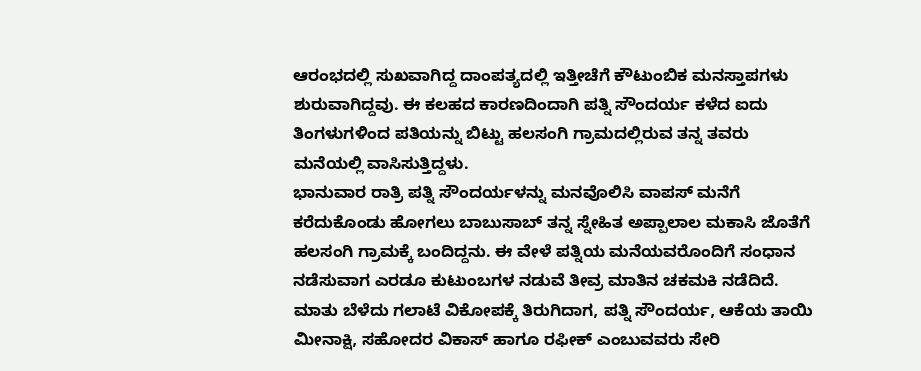ಆರಂಭದಲ್ಲಿ ಸುಖವಾಗಿದ್ದ ದಾಂಪತ್ಯದಲ್ಲಿ ಇತ್ತೀಚೆಗೆ ಕೌಟುಂಬಿಕ ಮನಸ್ತಾಪಗಳು ಶುರುವಾಗಿದ್ದವು. ಈ ಕಲಹದ ಕಾರಣದಿಂದಾಗಿ ಪತ್ನಿ ಸೌಂದರ್ಯ ಕಳೆದ ಐದು ತಿಂಗಳುಗಳಿಂದ ಪತಿಯನ್ನು ಬಿಟ್ಟು ಹಲಸಂಗಿ ಗ್ರಾಮದಲ್ಲಿರುವ ತನ್ನ ತವರು ಮನೆಯಲ್ಲಿ ವಾಸಿಸುತ್ತಿದ್ದಳು.
ಭಾನುವಾರ ರಾತ್ರಿ ಪತ್ನಿ ಸೌಂದರ್ಯಳನ್ನು ಮನವೊಲಿಸಿ ವಾಪಸ್ ಮನೆಗೆ ಕರೆದುಕೊಂಡು ಹೋಗಲು ಬಾಬುಸಾಬ್ ತನ್ನ ಸ್ನೇಹಿತ ಅಪ್ಪಾಲಾಲ ಮಕಾಸಿ ಜೊತೆಗೆ ಹಲಸಂಗಿ ಗ್ರಾಮಕ್ಕೆ ಬಂದಿದ್ದನು. ಈ ವೇಳೆ ಪತ್ನಿಯ ಮನೆಯವರೊಂದಿಗೆ ಸಂಧಾನ ನಡೆಸುವಾಗ ಎರಡೂ ಕುಟುಂಬಗಳ ನಡುವೆ ತೀವ್ರ ಮಾತಿನ ಚಕಮಕಿ ನಡೆದಿದೆ.
ಮಾತು ಬೆಳೆದು ಗಲಾಟೆ ವಿಕೋಪಕ್ಕೆ ತಿರುಗಿದಾಗ, ಪತ್ನಿ ಸೌಂದರ್ಯ, ಆಕೆಯ ತಾಯಿ ಮೀನಾಕ್ಷಿ, ಸಹೋದರ ವಿಕಾಸ್ ಹಾಗೂ ರಫೀಕ್ ಎಂಬುವವರು ಸೇರಿ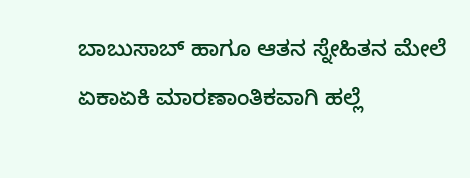ಬಾಬುಸಾಬ್ ಹಾಗೂ ಆತನ ಸ್ನೇಹಿತನ ಮೇಲೆ ಏಕಾಏಕಿ ಮಾರಣಾಂತಿಕವಾಗಿ ಹಲ್ಲೆ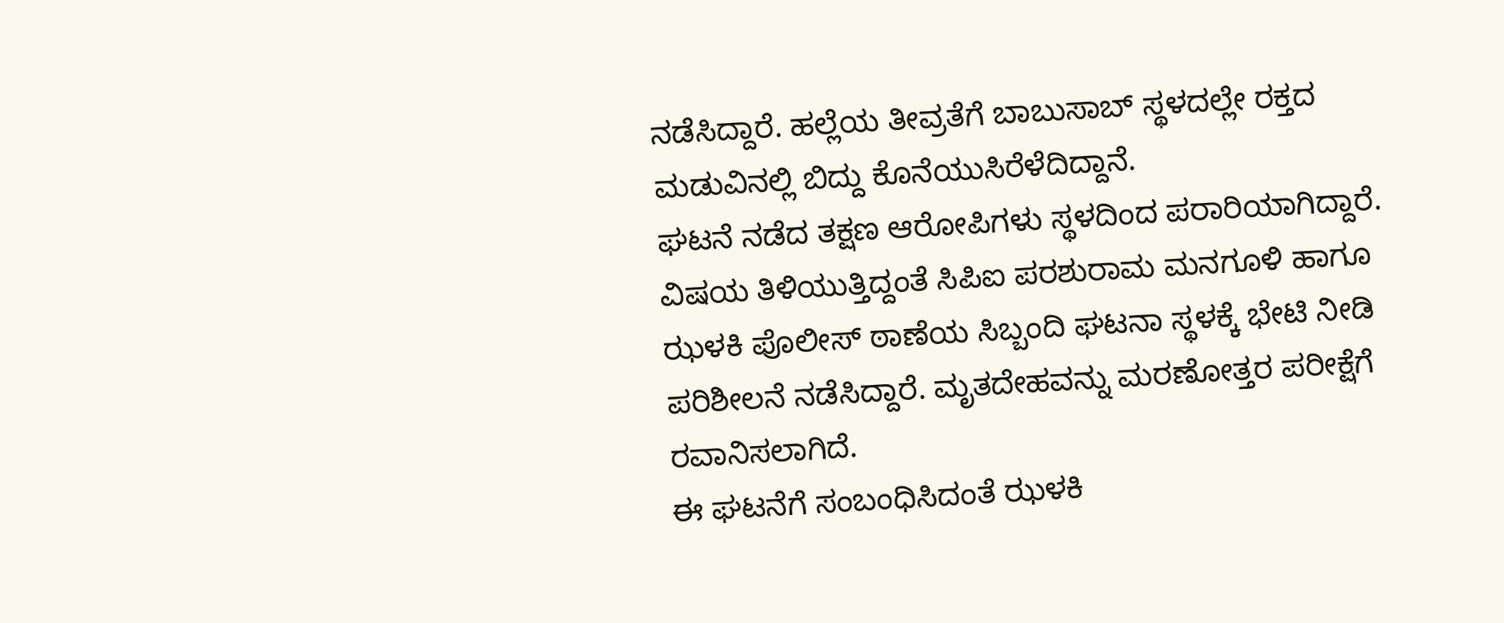ನಡೆಸಿದ್ದಾರೆ. ಹಲ್ಲೆಯ ತೀವ್ರತೆಗೆ ಬಾಬುಸಾಬ್ ಸ್ಥಳದಲ್ಲೇ ರಕ್ತದ ಮಡುವಿನಲ್ಲಿ ಬಿದ್ದು ಕೊನೆಯುಸಿರೆಳೆದಿದ್ದಾನೆ.
ಘಟನೆ ನಡೆದ ತಕ್ಷಣ ಆರೋಪಿಗಳು ಸ್ಥಳದಿಂದ ಪರಾರಿಯಾಗಿದ್ದಾರೆ. ವಿಷಯ ತಿಳಿಯುತ್ತಿದ್ದಂತೆ ಸಿಪಿಐ ಪರಶುರಾಮ ಮನಗೂಳಿ ಹಾಗೂ ಝಳಕಿ ಪೊಲೀಸ್ ಠಾಣೆಯ ಸಿಬ್ಬಂದಿ ಘಟನಾ ಸ್ಥಳಕ್ಕೆ ಭೇಟಿ ನೀಡಿ ಪರಿಶೀಲನೆ ನಡೆಸಿದ್ದಾರೆ. ಮೃತದೇಹವನ್ನು ಮರಣೋತ್ತರ ಪರೀಕ್ಷೆಗೆ ರವಾನಿಸಲಾಗಿದೆ.
ಈ ಘಟನೆಗೆ ಸಂಬಂಧಿಸಿದಂತೆ ಝಳಕಿ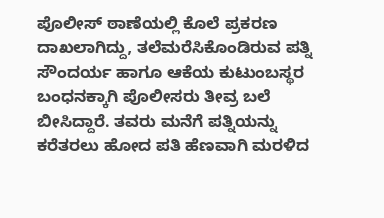ಪೊಲೀಸ್ ಠಾಣೆಯಲ್ಲಿ ಕೊಲೆ ಪ್ರಕರಣ ದಾಖಲಾಗಿದ್ದು, ತಲೆಮರೆಸಿಕೊಂಡಿರುವ ಪತ್ನಿ ಸೌಂದರ್ಯ ಹಾಗೂ ಆಕೆಯ ಕುಟುಂಬಸ್ಥರ ಬಂಧನಕ್ಕಾಗಿ ಪೊಲೀಸರು ತೀವ್ರ ಬಲೆ ಬೀಸಿದ್ದಾರೆ. ತವರು ಮನೆಗೆ ಪತ್ನಿಯನ್ನು ಕರೆತರಲು ಹೋದ ಪತಿ ಹೆಣವಾಗಿ ಮರಳಿದ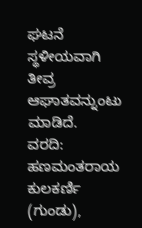ಘಟನೆ ಸ್ಥಳೀಯವಾಗಿ ತೀವ್ರ ಆಘಾತವನ್ನುಂಟು ಮಾಡಿದೆ.
ವರದಿ: ಹಣಮಂತರಾಯ ಕುಲಕರ್ಣಿ (ಗುಂಡು),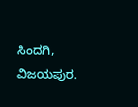ಸಿಂದಗಿ, ವಿಜಯಪುರ.